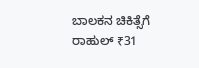ಬಾಲಕನ ಚಿಕಿತ್ಸೆಗೆ ರಾಹುಲ್ ₹31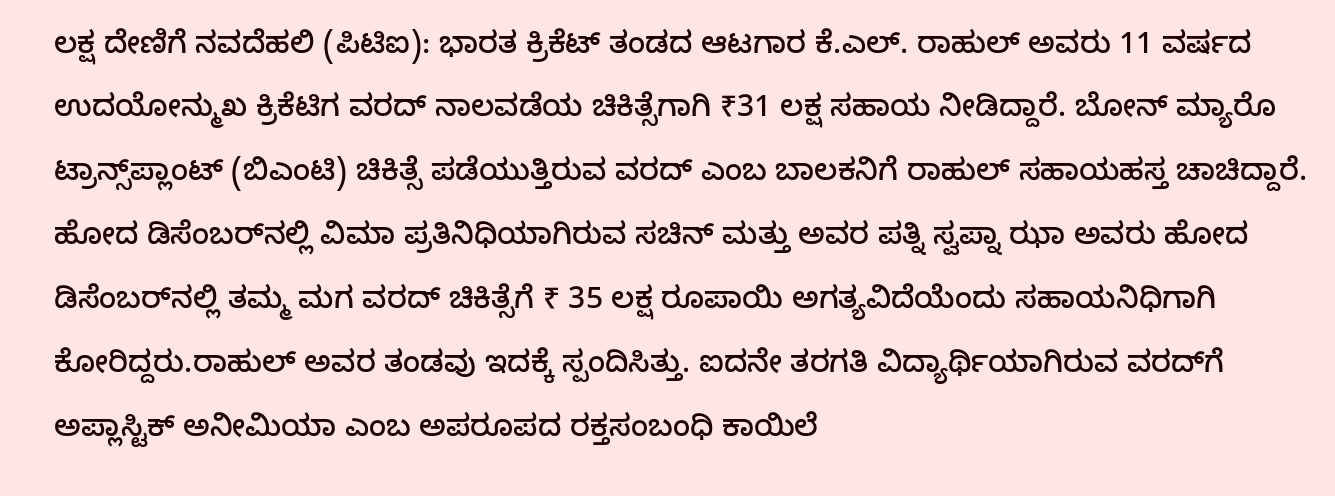ಲಕ್ಷ ದೇಣಿಗೆ ನವದೆಹಲಿ (ಪಿಟಿಐ): ಭಾರತ ಕ್ರಿಕೆಟ್ ತಂಡದ ಆಟಗಾರ ಕೆ.ಎಲ್. ರಾಹುಲ್ ಅವರು 11 ವರ್ಷದ ಉದಯೋನ್ಮುಖ ಕ್ರಿಕೆಟಿಗ ವರದ್ ನಾಲವಡೆಯ ಚಿಕಿತ್ಸೆಗಾಗಿ ₹31 ಲಕ್ಷ ಸಹಾಯ ನೀಡಿದ್ದಾರೆ. ಬೋನ್‌ ಮ್ಯಾರೊ ಟ್ರಾನ್ಸ್‌ಪ್ಲಾಂಟ್ (ಬಿಎಂಟಿ) ಚಿಕಿತ್ಸೆ ಪಡೆಯುತ್ತಿರುವ ವರದ್ ಎಂಬ ಬಾಲಕನಿಗೆ ರಾಹುಲ್ ಸಹಾಯಹಸ್ತ ಚಾಚಿದ್ದಾರೆ. ಹೋದ ಡಿಸೆಂಬರ್‌ನಲ್ಲಿ ವಿಮಾ ಪ್ರತಿನಿಧಿಯಾಗಿರುವ ಸಚಿನ್ ಮತ್ತು ಅವರ ಪತ್ನಿ ಸ್ವಪ್ನಾ ಝಾ ಅವರು ಹೋದ ಡಿಸೆಂಬರ್‌ನಲ್ಲಿ ತಮ್ಮ ಮಗ ವರದ್ ಚಿಕಿತ್ಸೆಗೆ ₹ 35 ಲಕ್ಷ ರೂಪಾಯಿ ಅಗತ್ಯವಿದೆಯೆಂದು ಸಹಾಯನಿಧಿಗಾಗಿ ಕೋರಿದ್ದರು.ರಾಹುಲ್ ಅವರ ತಂಡವು ಇದಕ್ಕೆ ಸ್ಪಂದಿಸಿತ್ತು. ಐದನೇ ತರಗತಿ ವಿದ್ಯಾರ್ಥಿಯಾಗಿರುವ ವರದ್‌ಗೆ ಅಪ್ಲಾಸ್ಟಿಕ್ ಅನೀಮಿಯಾ ಎಂಬ ಅಪರೂಪದ ರಕ್ತಸಂಬಂಧಿ ಕಾಯಿಲೆ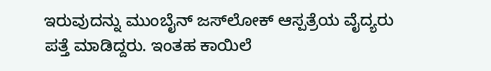ಇರುವುದನ್ನು ಮುಂಬೈನ್ ಜಸ್‌ಲೋಕ್ ಆಸ್ಪತ್ರೆಯ ವೈದ್ಯರು ಪತ್ತೆ ಮಾಡಿದ್ದರು. ಇಂತಹ ಕಾಯಿಲೆ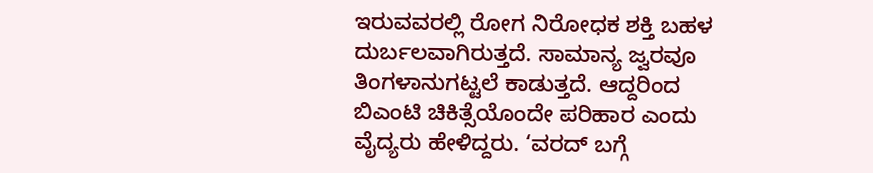ಇರುವವರಲ್ಲಿ ರೋಗ ನಿರೋಧಕ ಶಕ್ತಿ ಬಹಳ ದುರ್ಬಲವಾಗಿರುತ್ತದೆ. ಸಾಮಾನ್ಯ ಜ್ವರವೂ ತಿಂಗಳಾನುಗಟ್ಟಲೆ ಕಾಡುತ್ತದೆ. ಆದ್ದರಿಂದ ಬಿಎಂಟಿ ಚಿಕಿತ್ಸೆಯೊಂದೇ ಪರಿಹಾರ ಎಂದು ವೈದ್ಯರು ಹೇಳಿದ್ದರು. ‘ವರದ್ ಬಗ್ಗೆ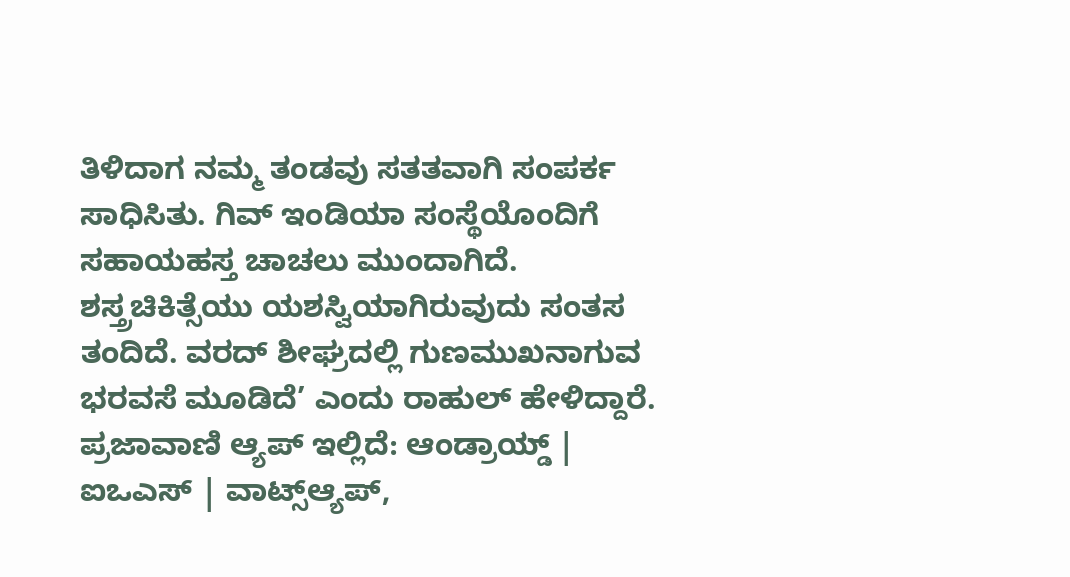ತಿಳಿದಾಗ ನಮ್ಮ ತಂಡವು ಸತತವಾಗಿ ಸಂಪರ್ಕ ಸಾಧಿಸಿತು. ಗಿವ್ ಇಂಡಿಯಾ ಸಂಸ್ಥೆಯೊಂದಿಗೆ ಸಹಾಯಹಸ್ತ ಚಾಚಲು ಮುಂದಾಗಿದೆ. ಶಸ್ತ್ರಚಿಕಿತ್ಸೆಯು ಯಶಸ್ವಿಯಾಗಿರುವುದು ಸಂತಸ ತಂದಿದೆ. ವರದ್ ಶೀಘ್ರದಲ್ಲಿ ಗುಣಮುಖನಾಗುವ ಭರವಸೆ ಮೂಡಿದೆ’ ಎಂದು ರಾಹುಲ್ ಹೇಳಿದ್ದಾರೆ. ಪ್ರಜಾವಾಣಿ ಆ್ಯಪ್ ಇಲ್ಲಿದೆ: ಆಂಡ್ರಾಯ್ಡ್ | ಐಒಎಸ್ | ವಾಟ್ಸ್ಆ್ಯಪ್,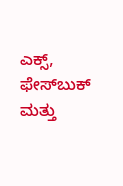ಎಕ್ಸ್, ಫೇಸ್‌ಬುಕ್ ಮತ್ತು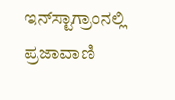ಇನ್‌ಸ್ಟಾಗ್ರಾಂನಲ್ಲಿ ಪ್ರಜಾವಾಣಿ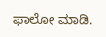ಫಾಲೋ ಮಾಡಿ.